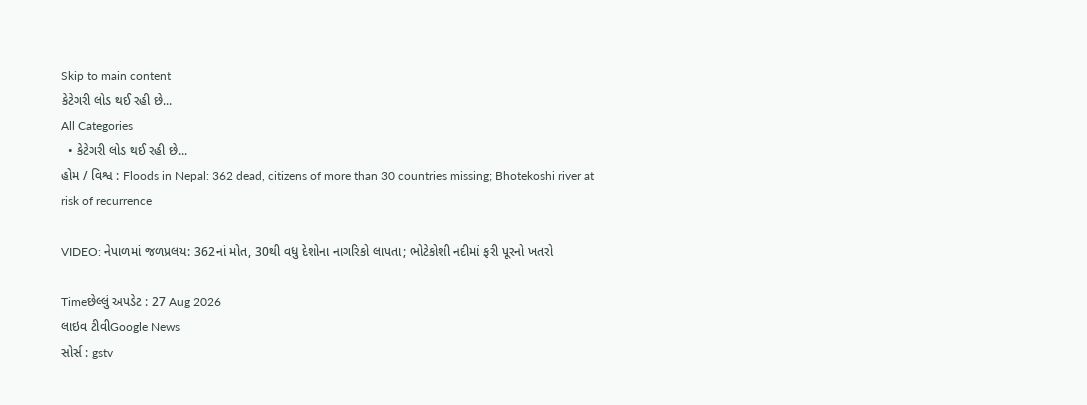Skip to main content
કેટેગરી લોડ થઈ રહી છે...
All Categories
  • કેટેગરી લોડ થઈ રહી છે...
હોમ / વિશ્વ : Floods in Nepal: 362 dead, citizens of more than 30 countries missing; Bhotekoshi river at risk of recurrence

VIDEO: નેપાળમાં જળપ્રલય: 362નાં મોત, 30થી વધુ દેશોના નાગરિકો લાપતા; ભોટેકોશી નદીમાં ફરી પૂરનો ખતરો

Timeછેલ્લું અપડેટ : 27 Aug 2026
લાઇવ ટીવીGoogle News
સોર્સ : gstv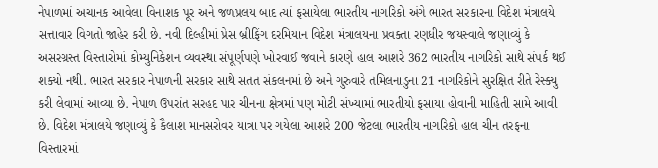નેપાળમાં અચાનક આવેલા વિનાશક પૂર અને જળપ્રલય બાદ ત્યાં ફસાયેલા ભારતીય નાગરિકો અંગે ભારત સરકારના વિદેશ મંત્રાલયે સત્તાવાર વિગતો જાહેર કરી છે. નવી દિલ્હીમાં પ્રેસ બ્રીફિંગ દરમિયાન વિદેશ મંત્રાલયના પ્રવક્તા રણધીર જયસ્વાલે જણાવ્યું કે અસરગ્રસ્ત વિસ્તારોમાં કોમ્યુનિકેશન વ્યવસ્થા સંપૂર્ણપણે ખોરવાઈ જવાને કારણે હાલ આશરે 362 ભારતીય નાગરિકો સાથે સંપર્ક થઈ શક્યો નથી. ભારત સરકાર નેપાળની સરકાર સાથે સતત સંકલનમાં છે અને ગુરુવારે તમિલનાડુના 21 નાગરિકોને સુરક્ષિત રીતે રેસ્ક્યુ કરી લેવામાં આવ્યા છે. નેપાળ ઉપરાંત સરહદ પાર ચીનના ક્ષેત્રમાં પણ મોટી સંખ્યામાં ભારતીયો ફસાયા હોવાની માહિતી સામે આવી છે. વિદેશ મંત્રાલયે જણાવ્યું કે કૈલાશ માનસરોવર યાત્રા પર ગયેલા આશરે 200 જેટલા ભારતીય નાગરિકો હાલ ચીન તરફના વિસ્તારમાં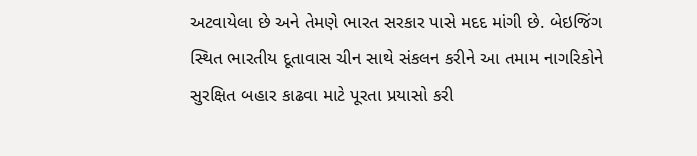અટવાયેલા છે અને તેમણે ભારત સરકાર પાસે મદદ માંગી છે. બેઇજિંગ સ્થિત ભારતીય દૂતાવાસ ચીન સાથે સંકલન કરીને આ તમામ નાગરિકોને સુરક્ષિત બહાર કાઢવા માટે પૂરતા પ્રયાસો કરી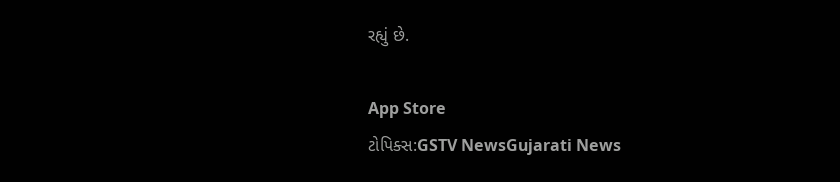રહ્યું છે.

App Store
ટોપિક્સ:GSTV NewsGujarati News